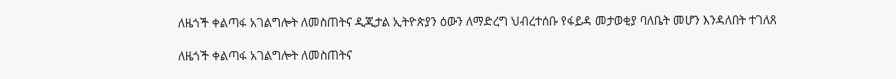ለዜጎች ቀልጣፋ አገልግሎት ለመስጠትና ዲጂታል ኢትዮጵያን ዕውን ለማድረግ ህብረተሰቡ የፋይዳ መታወቂያ ባለቤት መሆን እንዳለበት ተገለጸ

ለዜጎች ቀልጣፋ አገልግሎት ለመስጠትና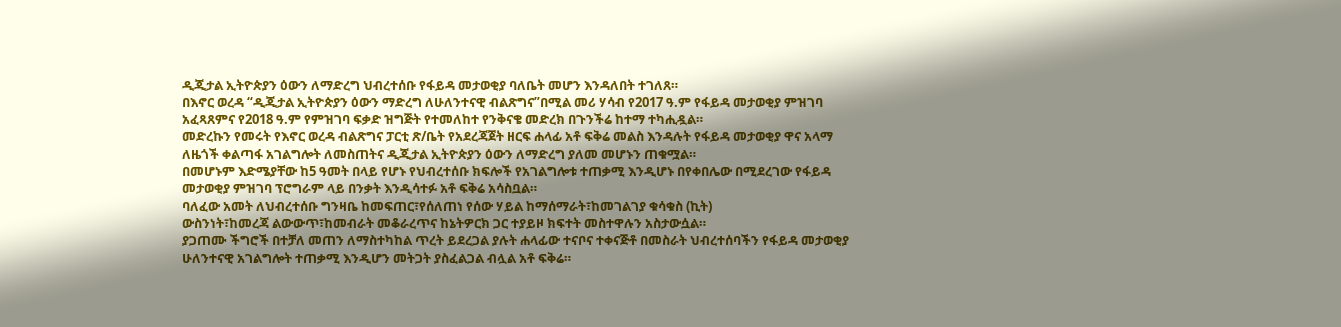ዲጂታል ኢትዮጵያን ዕውን ለማድረግ ህብረተሰቡ የፋይዳ መታወቂያ ባለቤት መሆን እንዳለበት ተገለጸ።
በእኖር ወረዳ “ዲጂታል ኢትዮጵያን ዕውን ማድረግ ለሁለንተናዊ ብልጽግና”በሚል መሪ ሃሳብ የ2017 ዓ.ም የፋይዳ መታወቂያ ምዝገባ አፈጻጸምና የ2018 ዓ.ም የምዝገባ ፍቃድ ዝግጅት የተመለከተ የንቅናቄ መድረክ በጉንችሬ ከተማ ተካሒዷል።
መድረኩን የመሩት የእኖር ወረዳ ብልጽግና ፓርቲ ጽ/ቤት የአደረጃጀት ዘርፍ ሐላፊ አቶ ፍቅሬ መልስ እንዳሉት የፋይዳ መታወቂያ ዋና አላማ ለዜጎች ቀልጣፋ አገልግሎት ለመስጠትና ዲጂታል ኢትዮጵያን ዕውን ለማድረግ ያለመ መሆኑን ጠቁሟል።
በመሆኑም እድሜያቸው ከ5 ዓመት በላይ የሆኑ የህብረተሰቡ ክፍሎች የአገልግሎቱ ተጠቃሚ እንዲሆኑ በየቀበሌው በሚደረገው የፋይዳ መታወቂያ ምዝገባ ፕሮግራም ላይ በንቃት እንዲሳተፉ አቶ ፍቅሬ አሳስቧል።
ባለፈው አመት ለህብረተሰቡ ግንዛቤ ከመፍጠር፣የሰለጠነ የሰው ሃይል ከማሰማራት፣ከመገልገያ ቁሳቁስ (ኪት)
ውስንነት፣ከመረጃ ልውውጥ፣ከመብራት መቆራረጥና ከኔትዎርክ ጋር ተያይዞ ክፍተት መስተዋሉን አስታውሷል።
ያጋጠሙ ችግሮች በተቻለ መጠን ለማስተካከል ጥረት ይደረጋል ያሉት ሐላፊው ተናቦና ተቀናጅቶ በመስራት ህብረተሰባችን የፋይዳ መታወቂያ ሁለንተናዊ አገልግሎት ተጠቃሚ እንዲሆን መትጋት ያስፈልጋል ብሏል አቶ ፍቅሬ።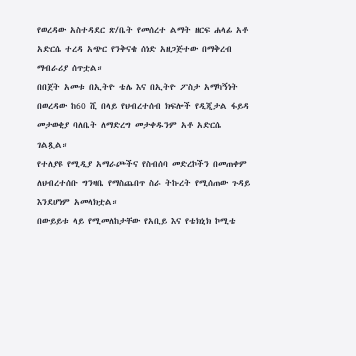የወረዳው አስተዳደር ጽ/ቤት የመሰረተ ልማት ዘርፍ ሐላፊ አቶ አድርሴ ተረዳ አጭር የንቅናቄ ሰነድ አዘጋጅተው በማቅረብ ማብራሪያ ሰጥቷል።
በበጀት አመቱ በኢትዮ ቴሌ እና በኢትዮ ፖስታ አማካኝነት በወረዳው ከ60 ሺ በላይ የህብረተሰብ ክፍሎች የዲጂታል ፋይዳ መታወቂያ ባለቤት ለማድረግ መታቀዱንም አቶ አድርሴ ገልጿል።
የተለያዩ የሚዲያ አማራጮችና የስብሰባ መድረኮችን በመጠቀም ለህብረተሰቡ ግንዛቤ የማስጨበጥ ስራ ትኩረት የሚሰጠው ጉዳይ እንደሆነም አመላክቷል።
በውይይቱ ላይ የሚመለከታቸው የአቢይ እና የቴክኒክ ኮሚቴ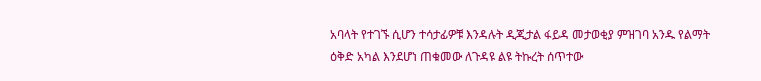አባላት የተገኙ ሲሆን ተሳታፊዎቹ እንዳሉት ዲጂታል ፋይዳ መታወቂያ ምዝገባ አንዱ የልማት ዕቅድ አካል እንደሆነ ጠቁመው ለጉዳዩ ልዩ ትኩረት ሰጥተው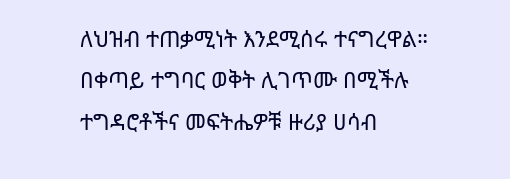ለህዝብ ተጠቃሚነት እንደሚሰሩ ተናግረዋል።
በቀጣይ ተግባር ወቅት ሊገጥሙ በሚችሉ ተግዳሮቶችና መፍትሔዎቹ ዙሪያ ሀሳብ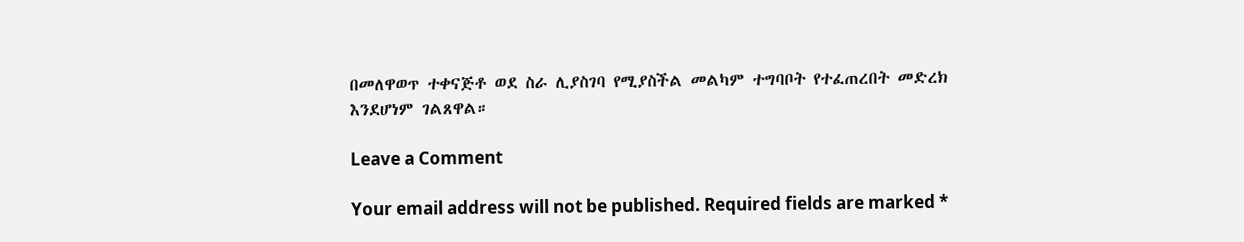በመለዋወጥ ተቀናጅቶ ወደ ስራ ሊያስገባ የሚያስችል መልካም ተግባቦት የተፈጠረበት መድረክ እንደሆነም ገልጸዋል።

Leave a Comment

Your email address will not be published. Required fields are marked *